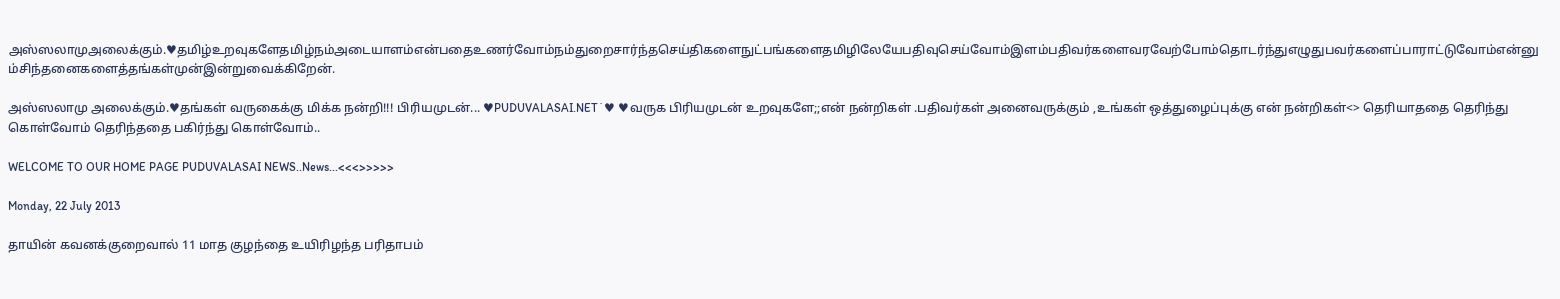அஸ்ஸலாமுஅலைக்கும்.♥தமிழ்உறவுகளேதமிழ்நம்அடையாளம்என்பதைஉணர்வோம்நம்துறைசார்ந்தசெய்திகளைநுட்பங்களைதமிழிலேயேபதிவுசெய்வோம்இளம்பதிவர்களைவரவேற்போம்தொடர்ந்துஎழுதுபவர்களைப்பாராட்டுவோம்என்னும்சிந்தனைகளைத்தங்கள்முன்இன்றுவைக்கிறேன்.

அஸ்ஸலாமு அலைக்கும்.♥தங்கள் வருகைக்கு மிக்க நன்றி!!! பிரியமுடன்... ♥PUDUVALASAI.NET˙♥ ♥வருக பிரியமுடன் உறவுகளே;;என் நன்றிகள் .பதிவர்கள் அனைவருக்கும் ,உங்கள் ஒத்துழைப்புக்கு என் நன்றிகள்<> தெரியாததை தெரிந்து கொள்வோம் தெரிந்ததை பகிர்ந்து கொள்வோம்..

WELCOME TO OUR HOME PAGE PUDUVALASAI NEWS..News...<<<>>>>>

Monday, 22 July 2013

தாயின் கவனக்குறைவால் 11 மாத குழந்தை உயிரிழந்த பரிதாபம்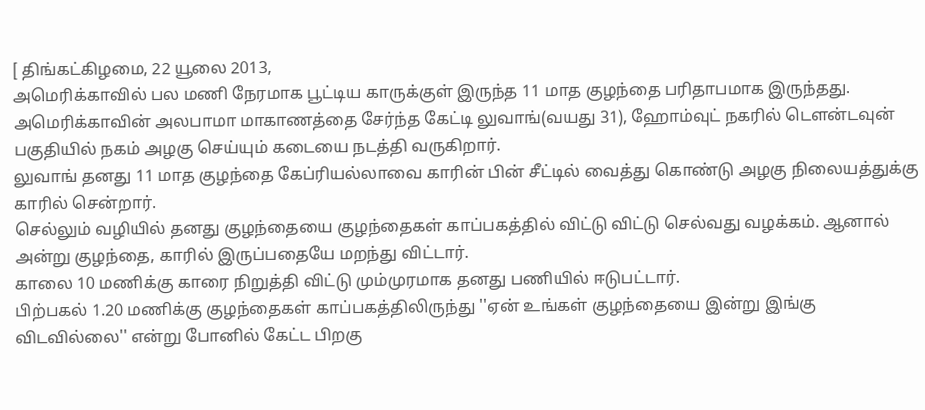[ திங்கட்கிழமை, 22 யூலை 2013,
அமெரிக்காவில் பல மணி நேரமாக பூட்டிய காருக்குள் இருந்த 11 மாத குழந்தை பரிதாபமாக இருந்தது.
அமெரிக்காவின் அலபாமா மாகாணத்தை சேர்ந்த கேட்டி லுவாங்(வயது 31), ஹோம்வுட் நகரில் டௌன்டவுன் பகுதியில் நகம் அழகு செய்யும் கடையை நடத்தி வருகிறார்.
லுவாங் தனது 11 மாத குழந்தை கேப்ரியல்லாவை காரின் பின் சீட்டில் வைத்து கொண்டு அழகு நிலையத்துக்கு காரில் சென்றார்.
செல்லும் வழியில் தனது குழந்தையை குழந்தைகள் காப்பகத்தில் விட்டு விட்டு செல்வது வழக்கம். ஆனால் அன்று குழந்தை, காரில் இருப்பதையே மறந்து விட்டார்.
காலை 10 மணிக்கு காரை நிறுத்தி விட்டு மும்முரமாக தனது பணியில் ஈடுபட்டார்.
பிற்பகல் 1.20 மணிக்கு குழந்தைகள் காப்பகத்திலிருந்து ''ஏன் உங்கள் குழந்தையை இன்று இங்கு விடவில்லை'' என்று போனில் கேட்ட பிறகு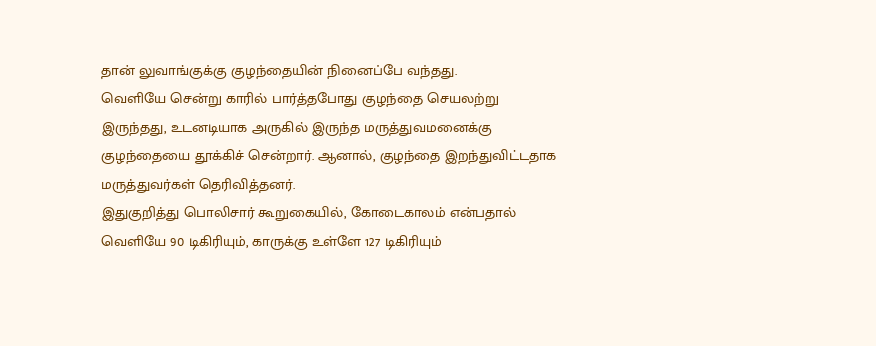தான் லுவாங்குக்கு குழந்தையின் நினைப்பே வந்தது.
வெளியே சென்று காரில் பார்த்தபோது குழந்தை செயலற்று இருந்தது, உடனடியாக அருகில் இருந்த மருத்துவமனைக்கு குழந்தையை தூக்கிச் சென்றார். ஆனால், குழந்தை இறந்துவிட்டதாக மருத்துவர்கள் தெரிவித்தனர்.
இதுகுறித்து பொலிசார் கூறுகையில், கோடைகாலம் என்பதால் வெளியே 90 டிகிரியும், காருக்கு உள்ளே 127 டிகிரியும்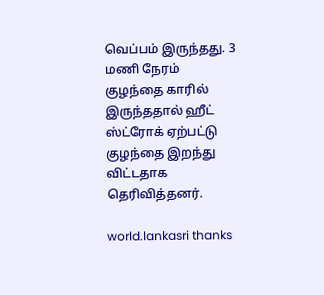வெப்பம் இருந்தது. 3 மணி நேரம் குழந்தை காரில் இருந்ததால் ஹீட் ஸ்ட்ரோக் ஏற்பட்டு குழந்தை இறந்து விட்டதாக தெரிவித்தனர்.

world.lankasri thanks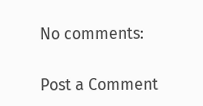No comments:

Post a Comment